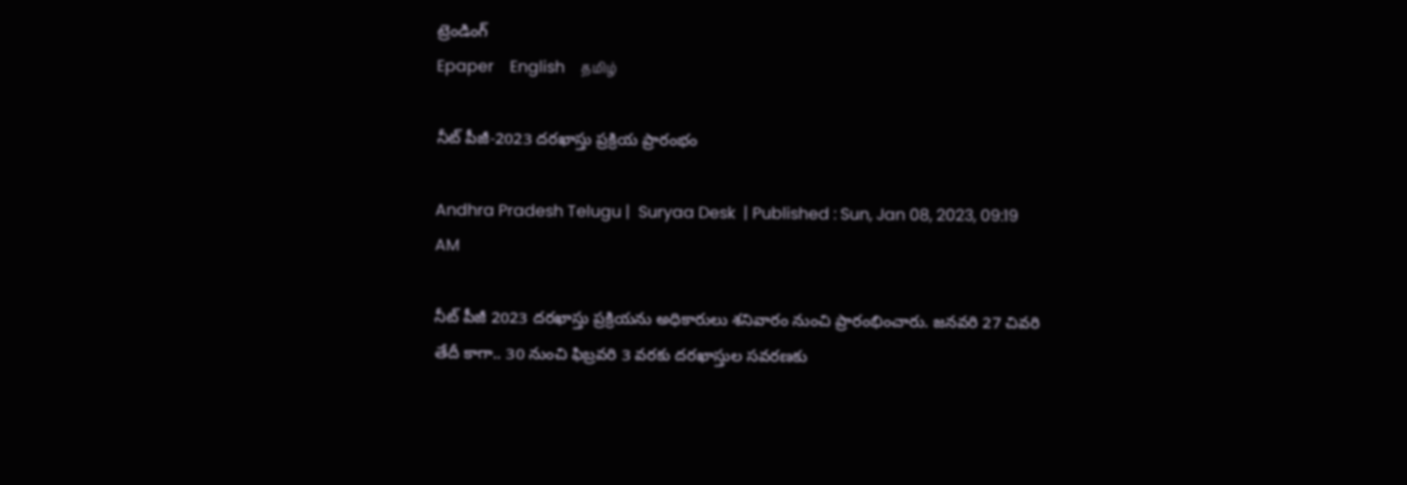ట్రెండింగ్
Epaper    English    தமிழ்

నీట్ పీజీ-2023 దరఖాస్తు ప్రక్రియ ప్రారంభం

Andhra Pradesh Telugu |  Suryaa Desk  | Published : Sun, Jan 08, 2023, 09:19 AM

నీట్ పీజీ 2023 దరఖాస్తు ప్రక్రియను అధికారులు శనివారం నుంచి ప్రారంభించారు. జనవరి 27 చివరి తేదీ కాగా.. 30 నుంచి ఫిబ్రవరి 3 వరకు దరఖాస్తుల సవరణకు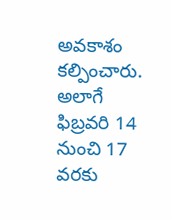అవకాశం కల్పించారు. అలాగే ఫిబ్రవరి 14 నుంచి 17 వరకు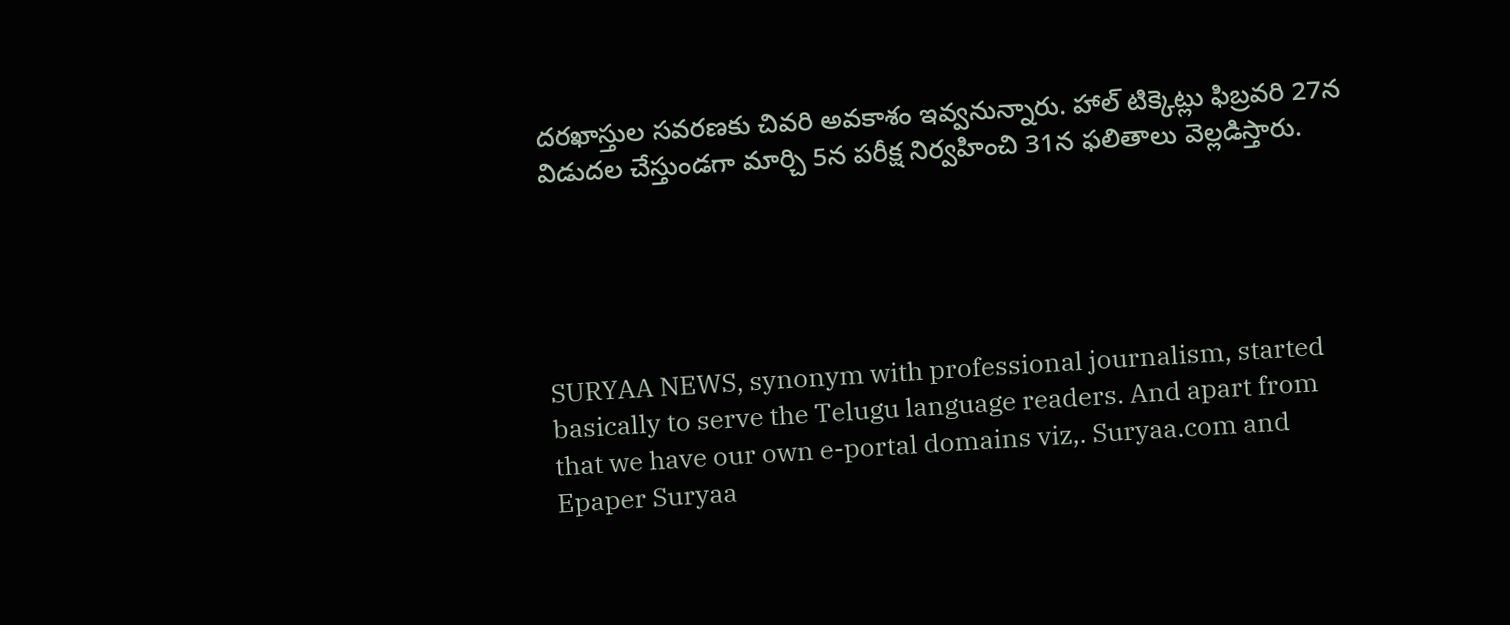దరఖాస్తుల సవరణకు చివరి అవకాశం ఇవ్వనున్నారు. హాల్ టిక్కెట్లు ఫిబ్రవరి 27న విడుదల చేస్తుండగా మార్చి 5న పరీక్ష నిర్వహించి 31న ఫలితాలు వెల్లడిస్తారు.





SURYAA NEWS, synonym with professional journalism, started basically to serve the Telugu language readers. And apart from that we have our own e-portal domains viz,. Suryaa.com and Epaper Suryaa